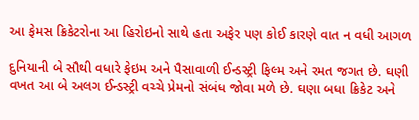આ ફેમસ ક્રિકેટરોના આ હિરોઇનો સાથે હતા અફેર પણ કોઈ કારણે વાત ન વધી આગળ

દુનિયાની બે સૌથી વધારે ફેઇમ અને પૈસાવાળી ઈન્ડસ્ટ્રી ફિલ્મ અને રમત જગત છે. ઘણી વખત આ બે અલગ ઈન્ડસ્ટ્રી વચ્ચે પ્રેમનો સંબંધ જોવા મળે છે. ઘણા બધા ક્રિકેટ અને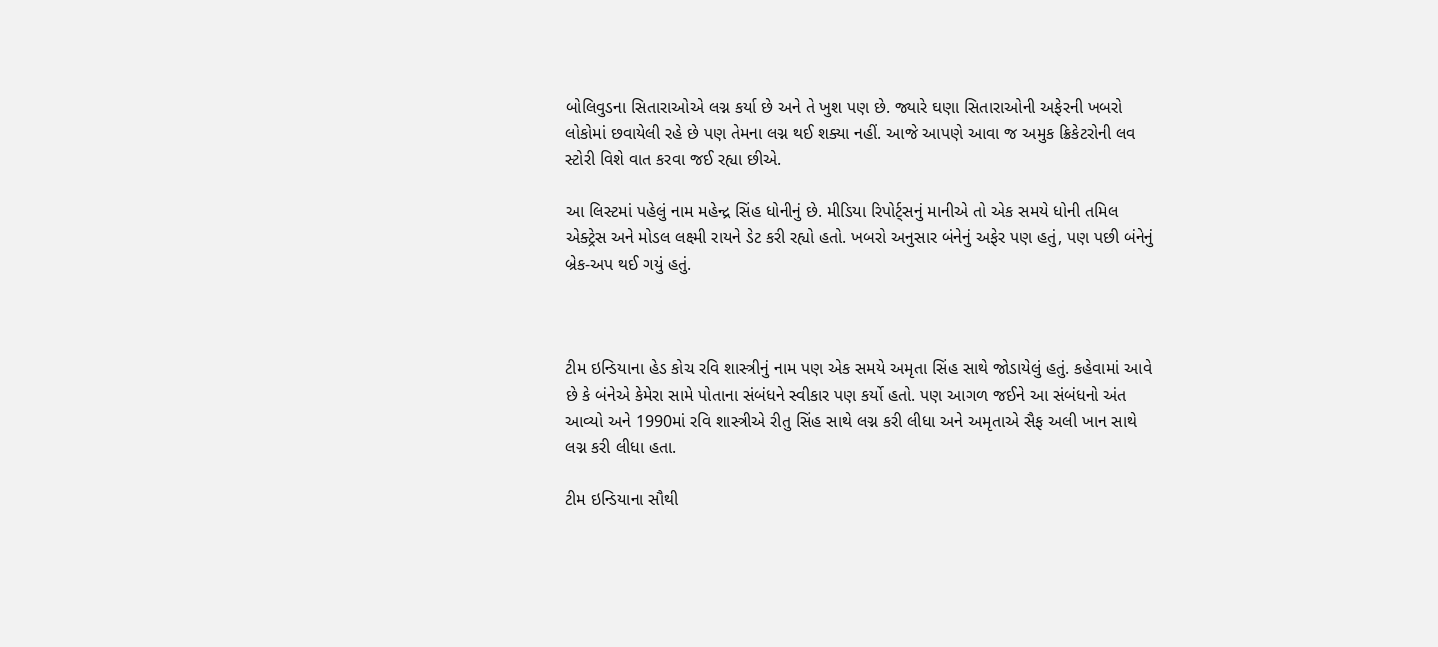બોલિવુડના સિતારાઓએ લગ્ન કર્યા છે અને તે ખુશ પણ છે. જ્યારે ઘણા સિતારાઓની અફેરની ખબરો લોકોમાં છવાયેલી રહે છે પણ તેમના લગ્ન થઈ શક્યા નહીં. આજે આપણે આવા જ અમુક ક્રિકેટરોની લવ સ્ટોરી વિશે વાત કરવા જઈ રહ્યા છીએ.

આ લિસ્ટમાં પહેલું નામ મહેન્દ્ર સિંહ ધોનીનું છે. મીડિયા રિપોર્ટ્સનું માનીએ તો એક સમયે ધોની તમિલ એક્ટ્રેસ અને મોડલ લક્ષ્મી રાયને ડેટ કરી રહ્યો હતો. ખબરો અનુસાર બંનેનું અફેર પણ હતું, પણ પછી બંનેનું બ્રેક-અપ થઈ ગયું હતું.



ટીમ ઇન્ડિયાના હેડ કોચ રવિ શાસ્ત્રીનું નામ પણ એક સમયે અમૃતા સિંહ સાથે જોડાયેલું હતું. કહેવામાં આવે છે કે બંનેએ કેમેરા સામે પોતાના સંબંધને સ્વીકાર પણ કર્યો હતો. પણ આગળ જઈને આ સંબંધનો અંત આવ્યો અને 1990માં રવિ શાસ્ત્રીએ રીતુ સિંહ સાથે લગ્ન કરી લીધા અને અમૃતાએ સૈફ અલી ખાન સાથે લગ્ન કરી લીધા હતા.

ટીમ ઇન્ડિયાના સૌથી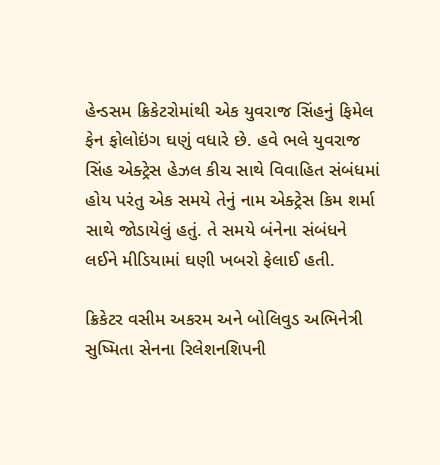હેન્ડસમ ક્રિકેટરોમાંથી એક યુવરાજ સિંહનું ફિમેલ ફેન ફોલોઇંગ ઘણું વધારે છે. હવે ભલે યુવરાજ સિંહ એક્ટ્રેસ હેઝલ કીચ સાથે વિવાહિત સંબંધમાં હોય પરંતુ એક સમયે તેનું નામ એક્ટ્રેસ કિમ શર્મા સાથે જોડાયેલું હતું. તે સમયે બંનેના સંબંધને લઈને મીડિયામાં ઘણી ખબરો ફેલાઈ હતી.

ક્રિકેટર વસીમ અકરમ અને બોલિવુડ અભિનેત્રી સુષ્મિતા સેનના રિલેશનશિપની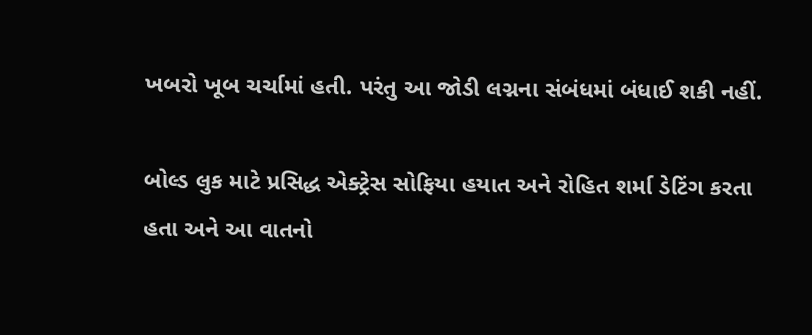ખબરો ખૂબ ચર્ચામાં હતી. પરંતુ આ જોડી લગ્નના સંબંધમાં બંધાઈ શકી નહીં.

બોલ્ડ લુક માટે પ્રસિદ્ધ એક્ટ્રેસ સોફિયા હયાત અને રોહિત શર્મા ડેટિંગ કરતા હતા અને આ વાતનો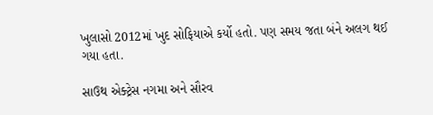ખુલાસો 2012માં ખુદ સોફિયાએ કર્યો હતો. પણ સમય જતા બંને અલગ થઈ ગયા હતા.

સાઉથ એક્ટ્રેસ નગમા અને સૌરવ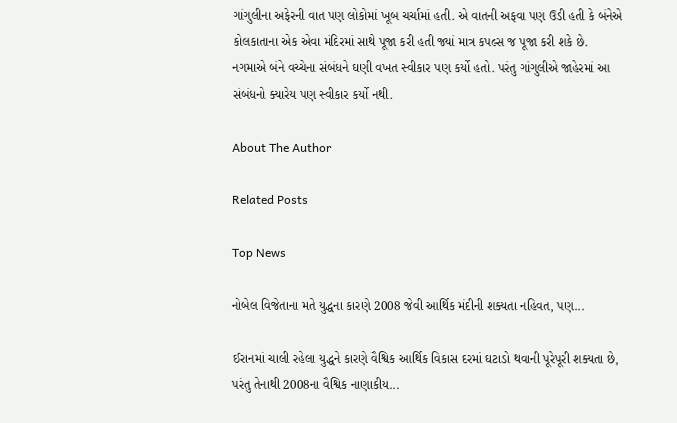ગાંગુલીના અફેરની વાત પણ લોકોમાં ખૂબ ચર્ચામાં હતી. એ વાતની અફવા પણ ઉડી હતી કે બંનેએ કોલકાતાના એક એવા મંદિરમાં સાથે પૂજા કરી હતી જ્યાં માત્ર કપલ્સ જ પૂજા કરી શકે છે. નગમાએ બંને વચ્ચેના સંબંધને ઘણી વખત સ્વીકાર પણ કર્યો હતો. પરંતુ ગાંગુલીએ જાહેરમાં આ સંબંધનો ક્યારેય પણ સ્વીકાર કર્યો નથી.

About The Author

Related Posts

Top News

નોબેલ વિજેતાના મતે યુદ્ધના કારણે 2008 જેવી આર્થિક મંદીની શક્યતા નહિવત, પણ...

ઈરાનમાં ચાલી રહેલા યુદ્ધને કારણે વૈશ્વિક આર્થિક વિકાસ દરમાં ઘટાડો થવાની પૂરેપૂરી શક્યતા છે, પરંતુ તેનાથી 2008ના વૈશ્વિક નાણાકીય...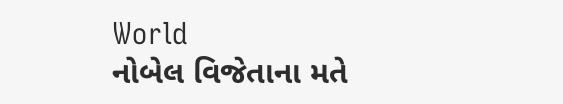World
નોબેલ વિજેતાના મતે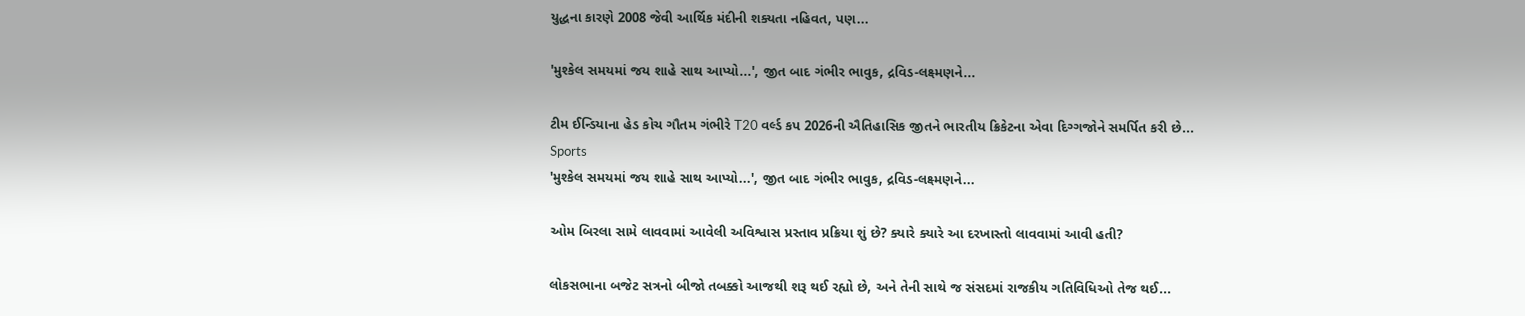યુદ્ધના કારણે 2008 જેવી આર્થિક મંદીની શક્યતા નહિવત, પણ...

'મુશ્કેલ સમયમાં જય શાહે સાથ આપ્યો...', જીત બાદ ગંભીર ભાવુક, દ્રવિડ-લક્ષ્મણને...

ટીમ ઈન્ડિયાના હેડ કોચ ગૌતમ ગંભીરે T20 વર્લ્ડ કપ 2026ની ઐતિહાસિક જીતને ભારતીય ક્રિકેટના એવા દિગ્ગજોને સમર્પિત કરી છે...
Sports
'મુશ્કેલ સમયમાં જય શાહે સાથ આપ્યો...', જીત બાદ ગંભીર ભાવુક, દ્રવિડ-લક્ષ્મણને...

ઓમ બિરલા સામે લાવવામાં આવેલી અવિશ્વાસ પ્રસ્તાવ પ્રક્રિયા શું છે? ક્યારે ક્યારે આ દરખાસ્તો લાવવામાં આવી હતી?

લોકસભાના બજેટ સત્રનો બીજો તબક્કો આજથી શરૂ થઈ રહ્યો છે, અને તેની સાથે જ સંસદમાં રાજકીય ગતિવિધિઓ તેજ થઈ...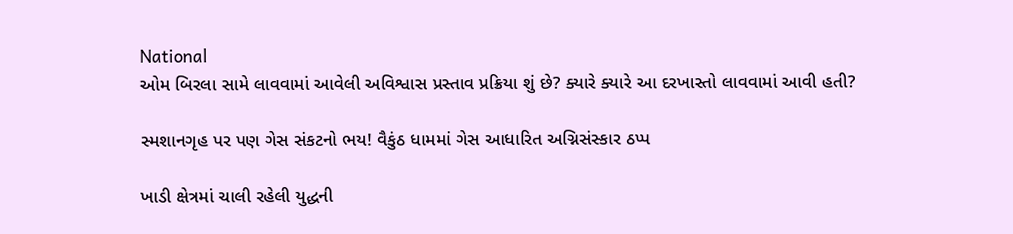National
ઓમ બિરલા સામે લાવવામાં આવેલી અવિશ્વાસ પ્રસ્તાવ પ્રક્રિયા શું છે? ક્યારે ક્યારે આ દરખાસ્તો લાવવામાં આવી હતી?

સ્મશાનગૃહ પર પણ ગેસ સંકટનો ભય! વૈકુંઠ ધામમાં ગેસ આધારિત અગ્નિસંસ્કાર ઠપ્પ

ખાડી ક્ષેત્રમાં ચાલી રહેલી યુદ્ધની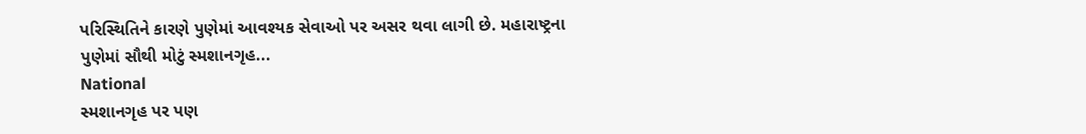પરિસ્થિતિને કારણે પુણેમાં આવશ્યક સેવાઓ પર અસર થવા લાગી છે. મહારાષ્ટ્રના પુણેમાં સૌથી મોટું સ્મશાનગૃહ...
National
સ્મશાનગૃહ પર પણ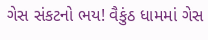ગેસ સંકટનો ભય! વૈકુંઠ ધામમાં ગેસ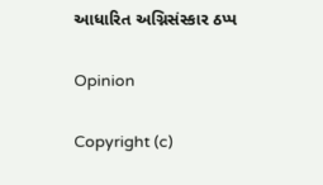આધારિત અગ્નિસંસ્કાર ઠપ્પ

Opinion

Copyright (c)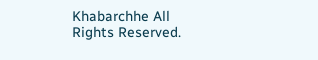Khabarchhe All Rights Reserved.